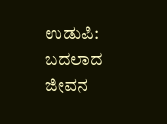ಉಡುಪಿ: ಬದಲಾದ ಜೀವನ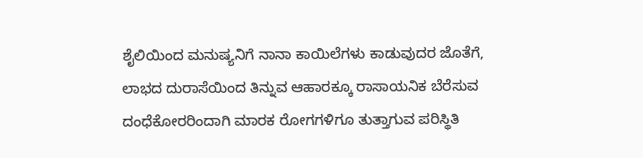ಶೈಲಿಯಿಂದ ಮನುಷ್ಯನಿಗೆ ನಾನಾ ಕಾಯಿಲೆಗಳು ಕಾಡುವುದರ ಜೊತೆಗೆ, ಲಾಭದ ದುರಾಸೆಯಿಂದ ತಿನ್ನುವ ಆಹಾರಕ್ಕೂ ರಾಸಾಯನಿಕ ಬೆರೆಸುವ ದಂಧೆಕೋರರಿಂದಾಗಿ ಮಾರಕ ರೋಗಗಳಿಗೂ ತುತ್ತಾಗುವ ಪರಿಸ್ಥಿತಿ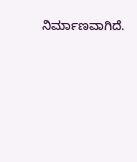ನಿರ್ಮಾಣವಾಗಿದೆ.